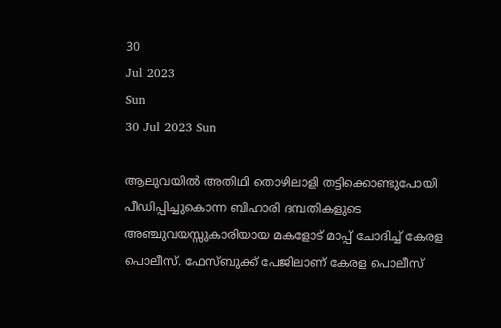30
Jul 2023
Sun
30 Jul 2023 Sun

ആലുവയില്‍ അതിഥി തൊഴിലാളി തട്ടിക്കൊണ്ടുപോയി പീഡിപ്പിച്ചുകൊന്ന ബിഹാരി ദമ്പതികളുടെ അഞ്ചുവയസ്സുകാരിയായ മകളോട് മാപ്പ് ചോദിച്ച് കേരള പൊലീസ്. ഫേസ്ബുക്ക് പേജിലാണ് കേരള പൊലീസ്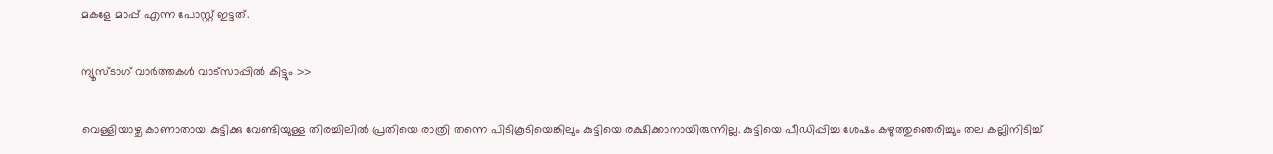മകളേ മാപ്പ് എന്ന പോസ്റ്റ് ഇട്ടത്.

ന്യൂസ്ടാഗ് വാര്‍ത്തകള്‍ വാട്‌സാപ്പില്‍ കിട്ടും >>

വെള്ളിയാഴ്ച കാണാതായ കുട്ടിക്കു വേണ്ടിയുള്ള തിരച്ചിലില്‍ പ്രതിയെ രാത്രി തന്നെ പിടികൂടിയെങ്കിലും കുട്ടിയെ രക്ഷിക്കാനായിരുന്നില്ല. കുട്ടിയെ പീഡിപ്പിച്ച ശേഷം കഴുത്തുഞെരിച്ചും തല കല്ലിനിടിച്ച്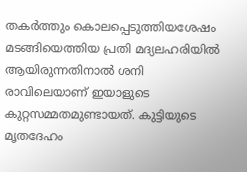തകര്‍ത്തും കൊലപ്പെടുത്തിയശേഷം മടങ്ങിയെത്തിയ പ്രതി മദ്യലഹരിയില്‍ ആയിരുന്നതിനാല്‍ ശനി രാവിലെയാണ് ഇയാളുടെ കുറ്റസമ്മതമുണ്ടായത്. കുട്ടിയുടെ മൃതദേഹം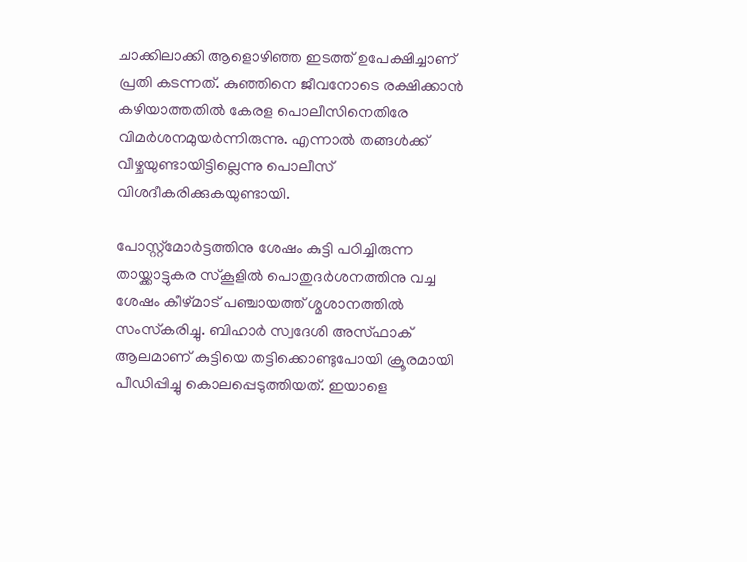ചാക്കിലാക്കി ആളൊഴിഞ്ഞ ഇടത്ത് ഉപേക്ഷിച്ചാണ് പ്രതി കടന്നത്. കുഞ്ഞിനെ ജീവനോടെ രക്ഷിക്കാന്‍ കഴിയാത്തതില്‍ കേരള പൊലീസിനെതിരേ വിമര്‍ശനമുയര്‍ന്നിരുന്നു. എന്നാല്‍ തങ്ങള്‍ക്ക് വീഴ്ചയുണ്ടായിട്ടില്ലെന്നു പൊലീസ് വിശദീകരിക്കുകയുണ്ടായി.

പോസ്റ്റ്‌മോര്‍ട്ടത്തിനു ശേഷം കുട്ടി പഠിച്ചിരുന്ന തായ്ക്കാട്ടുകര സ്‌കൂളില്‍ പൊതുദര്‍ശനത്തിനു വച്ച ശേഷം കീഴ്മാട് പഞ്ചായത്ത് ശ്മശാനത്തില്‍ സംസ്‌കരിച്ചു. ബിഹാര്‍ സ്വദേശി അസ്ഫാക് ആലമാണ് കുട്ടിയെ തട്ടിക്കൊണ്ടുപോയി ക്രൂരമായി പീഡിപ്പിച്ചു കൊലപ്പെടുത്തിയത്. ഇയാളെ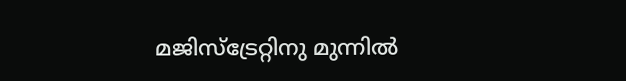മജിസ്‌ട്രേറ്റിനു മുന്നില്‍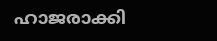ഹാജരാക്കി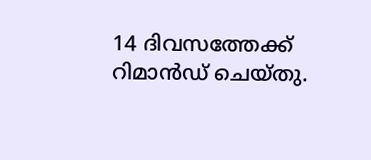14 ദിവസത്തേക്ക് റിമാന്‍ഡ് ചെയ്തു.